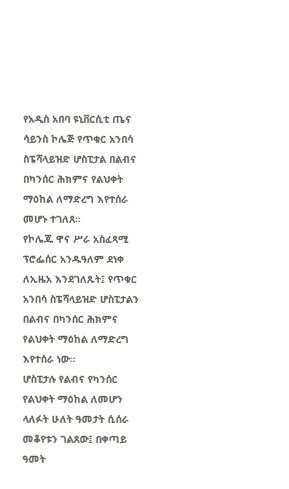የአዲስ አበባ ዩኒቨርሲቲ ጤና ሳይንስ ኮሌጅ የጥቁር አንበሳ ስፔሻላይዝድ ሆስፒታል በልብና በካንሰር ሕክምና የልህቀት ማዕከል ለማድረግ እየተሰራ መሆኑ ተገለጸ።
የኮሌጁ ዋና ሥራ አስፈጻሚ ፕሮፌሰር አንዱዓለም ደነቀ ለኢዜአ እንደገለጹት፤ የጥቁር አንበሳ ስፔሻላይዝድ ሆስፒታልን በልብና በካንሰር ሕክምና የልህቀት ማዕከል ለማድረግ እየተሰራ ነው።
ሆስፒታሉ የልብና የካንሰር የልህቀት ማዕከል ለመሆን ላለፉት ሁለት ዓመታት ሲሰራ መቆየቱን ገልጸው፤ በቀጣይ ዓመት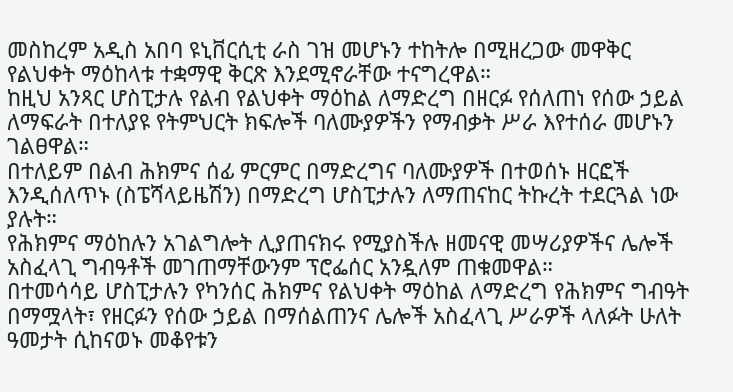መስከረም አዲስ አበባ ዩኒቨርሲቲ ራስ ገዝ መሆኑን ተከትሎ በሚዘረጋው መዋቅር የልህቀት ማዕከላቱ ተቋማዊ ቅርጽ እንደሚኖራቸው ተናግረዋል።
ከዚህ አንጻር ሆስፒታሉ የልብ የልህቀት ማዕከል ለማድረግ በዘርፉ የሰለጠነ የሰው ኃይል ለማፍራት በተለያዩ የትምህርት ክፍሎች ባለሙያዎችን የማብቃት ሥራ እየተሰራ መሆኑን ገልፀዋል።
በተለይም በልብ ሕክምና ሰፊ ምርምር በማድረግና ባለሙያዎች በተወሰኑ ዘርፎች እንዲሰለጥኑ (ስፔሻላይዜሽን) በማድረግ ሆስፒታሉን ለማጠናከር ትኩረት ተደርጓል ነው ያሉት።
የሕክምና ማዕከሉን አገልግሎት ሊያጠናክሩ የሚያስችሉ ዘመናዊ መሣሪያዎችና ሌሎች አስፈላጊ ግብዓቶች መገጠማቸውንም ፕሮፌሰር አንዷለም ጠቁመዋል።
በተመሳሳይ ሆስፒታሉን የካንሰር ሕክምና የልህቀት ማዕከል ለማድረግ የሕክምና ግብዓት በማሟላት፣ የዘርፉን የሰው ኃይል በማሰልጠንና ሌሎች አስፈላጊ ሥራዎች ላለፉት ሁለት ዓመታት ሲከናወኑ መቆየቱን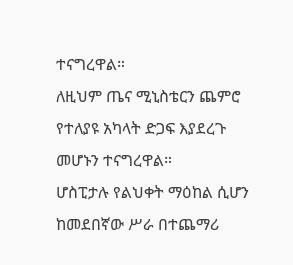ተናግረዋል።
ለዚህም ጤና ሚኒስቴርን ጨምሮ የተለያዩ አካላት ድጋፍ እያደረጉ መሆኑን ተናግረዋል።
ሆስፒታሉ የልህቀት ማዕከል ሲሆን ከመደበኛው ሥራ በተጨማሪ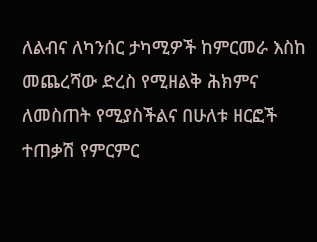ለልብና ለካንሰር ታካሚዎች ከምርመራ እስከ መጨረሻው ድረስ የሚዘልቅ ሕክምና ለመስጠት የሚያስችልና በሁለቱ ዘርፎች ተጠቃሽ የምርምር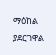ማዕከል ያደርገዋል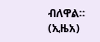ብለዋል።
(ኢዜአ)